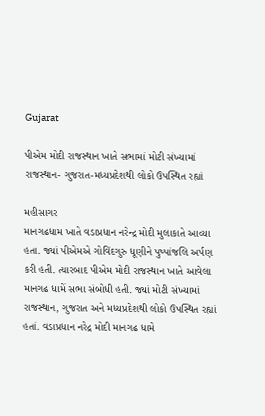Gujarat

પીએમ મોદી રાજસ્થાન ખાતે સભામાં મોટી સંખ્યામાં રાજસ્થાન- ગુજરાત-મધ્યપ્રદેશથી લોકો ઉપસ્થિત રહ્યાં

મહીસાગર
માનગઢધામ ખાતે વડાપ્રધાન નરેન્દ્ર મોદી મુલાકાતે આવ્યા હતા. જ્યાં પીએમએ ગોવિંદગુરુ ધૂણીને પુષ્પાંજલિ અર્પણ કરી હતી. ત્યારબાદ પીએમ મોદી રાજસ્થાન ખાતે આવેલા માનગઢ ધામેં સભા સંબોધી હતી. જ્યાં મોટી સંખ્યામાં રાજસ્થાન, ગુજરાત અને મધ્યપ્રદેશથી લોકો ઉપસ્થિત રહ્યાં હતાં. વડાપ્રધાન નરેદ્ર મોદી માનગઢ ધામે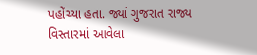પહોંચ્યા હતા. જ્યાં ગુજરાત રાજ્ય વિસ્તારમાં આવેલા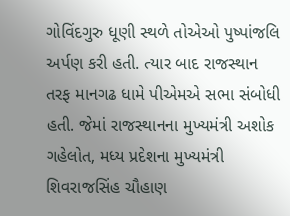ગોવિંદગુરુ ધૂણી સ્થળે તોએઓ પુષ્પાંજલિ અર્પણ કરી હતી. ત્યાર બાદ રાજસ્થાન તરફ માનગઢ ધામે પીએમએ સભા સંબોધી હતી. જેમાં રાજસ્થાનના મુખ્યમંત્રી અશોક ગહેલોત, મધ્ય પ્રદેશના મુખ્યમંત્રી શિવરાજસિંહ ચૌહાણ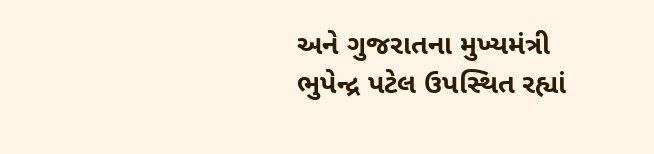અને ગુજરાતના મુખ્યમંત્રી ભુપેન્દ્ર પટેલ ઉપસ્થિત રહ્યાં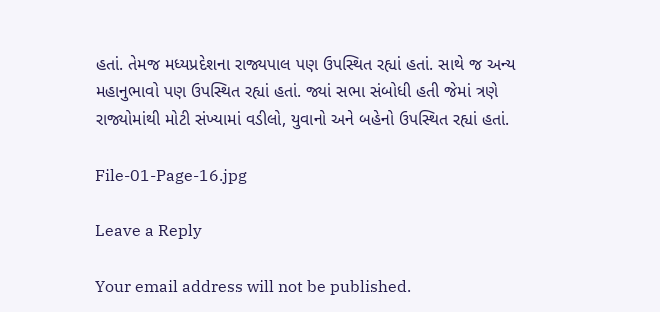હતાં. તેમજ મધ્યપ્રદેશના રાજ્યપાલ પણ ઉપસ્થિત રહ્યાં હતાં. સાથે જ અન્ય મહાનુભાવો પણ ઉપસ્થિત રહ્યાં હતાં. જ્યાં સભા સંબોધી હતી જેમાં ત્રણે રાજ્યોમાંથી મોટી સંખ્યામાં વડીલો, યુવાનો અને બહેનો ઉપસ્થિત રહ્યાં હતાં.

File-01-Page-16.jpg

Leave a Reply

Your email address will not be published.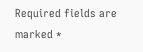Required fields are marked *